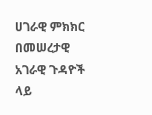ሀገራዊ ምክክር በመሠረታዊ አገራዊ ጉዳዮች ላይ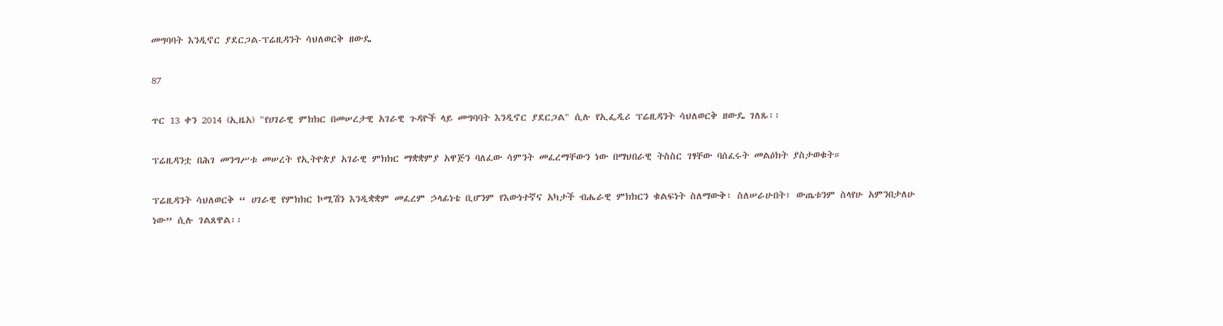መግባባት እንዲኖር ያደርጋል-ፕሬዚዳንት ሳህለወርቅ ዘውዴ

87

ጥር 13 ቀን 2014 (ኢዜአ) "የሀገራዊ ምክክር በመሠረታዊ አገራዊ ጉዳዮች ላይ መግባባት እንዲኖር ያደርጋል" ሲሉ የኢፌዲሪ ፕሬዚዳንት ሳህለወርቅ ዘውዴ ገለጹ፡፡

ፕሬዚዳንቷ በሕገ መንግሥቱ መሠረት የኢትዮጵያ አገራዊ ምክክር ማቋቋምያ አዋጅን ባለፈው ሳምንት መፈረማቸውን ነው በማህበራዊ ትስስር ገፃቸው ባሰፈሩት መልዕክት ያስታወቁት።

ፕሬዚዳንት ሳህለወርቅ “ ሀገራዊ የምክክር ኮሚሽን እንዲቋቋም መፈረም ኃላፊነቴ ቢሆንም የእውነተኛና አካታች ብሔራዊ ምክክርን ቁልፍነት ስለማውቅ፣ ስለሠራሁበት፣ ውጤቱንም ስላየሁ አምንበታለሁ ነው” ሲሉ ገልጸዋል፡፡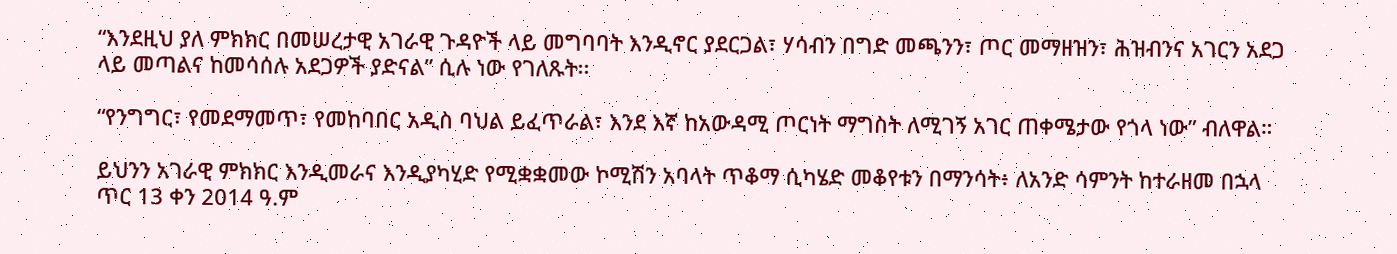“እንደዚህ ያለ ምክክር በመሠረታዊ አገራዊ ጉዳዮች ላይ መግባባት እንዲኖር ያደርጋል፣ ሃሳብን በግድ መጫንን፣ ጦር መማዘዝን፣ ሕዝብንና አገርን አደጋ ላይ መጣልና ከመሳሰሉ አደጋዎች ያድናል” ሲሉ ነው የገለጹት፡፡

“የንግግር፣ የመደማመጥ፣ የመከባበር አዲስ ባህል ይፈጥራል፣ እንደ እኛ ከአውዳሚ ጦርነት ማግስት ለሚገኝ አገር ጠቀሜታው የጎላ ነው” ብለዋል።

ይህንን አገራዊ ምክክር እንዲመራና እንዲያካሂድ የሚቋቋመው ኮሚሽን አባላት ጥቆማ ሲካሄድ መቆየቱን በማንሳት፥ ለአንድ ሳምንት ከተራዘመ በኋላ ጥር 13 ቀን 2014 ዓ.ም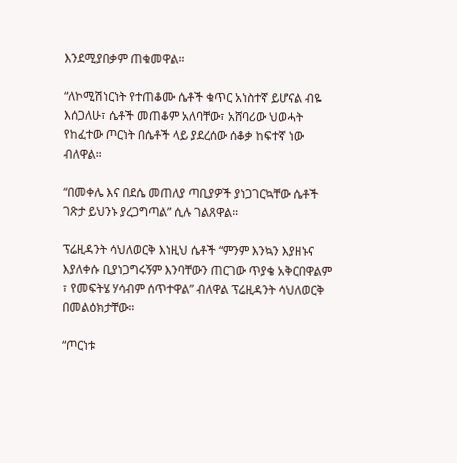እንደሚያበቃም ጠቁመዋል።

“ለኮሚሽነርነት የተጠቆሙ ሴቶች ቁጥር አነስተኛ ይሆናል ብዬ እሰጋለሁ፣ ሴቶች መጠቆም አለባቸው፣ አሸባሪው ህወሓት የከፈተው ጦርነት በሴቶች ላይ ያደረሰው ሰቆቃ ከፍተኛ ነው ብለዋል።

“በመቀሌ እና በደሴ መጠለያ ጣቢያዎች ያነጋገርኳቸው ሴቶች ገጽታ ይህንኑ ያረጋግጣል” ሲሉ ገልጸዋል።

ፕሬዚዳንት ሳህለወርቅ እነዚህ ሴቶች “ምንም እንኳን እያዘኑና እያለቀሱ ቢያነጋግሩኝም እንባቸውን ጠርገው ጥያቄ አቅርበዋልም ፣ የመፍትሄ ሃሳብም ሰጥተዋል” ብለዋል ፕሬዚዳንት ሳህለወርቅ በመልዕክታቸው።

“ጦርነቱ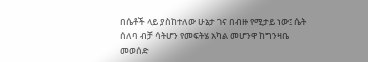በሴቶች ላይ ያስከተለው ሁኔታ ገና በብዙ የሚታይ ነው፤ ሴት ሰለባ ብቻ ሳትሆን የመፍትሄ አካል መሆንዋ ከግንዛቤ መወሰድ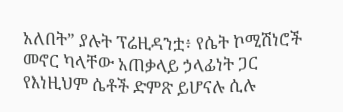አለበት” ያሉት ፕሬዚዳንቷ፥ የሴት ኮሚሽነሮች መኖር ካላቸው አጠቃላይ ኃላፊነት ጋር የእነዚህም ሴቶች ድምጽ ይሆናሉ ሲሉ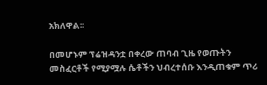አክለዋል፡፡

በመሆኑም ፕሬዝዳንቷ በቀረው ጠባብ ጊዜ የወጡትን መስፈርቶች የሚያሟሉ ሴቶችን ህብረተሰቡ እንዲጠቁም ጥሪ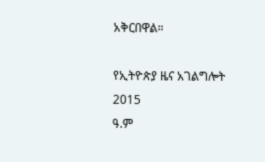አቅርበዋል።

የኢትዮጵያ ዜና አገልግሎት
2015
ዓ.ም